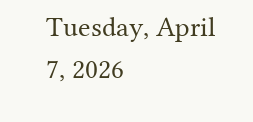Tuesday, April 7, 2026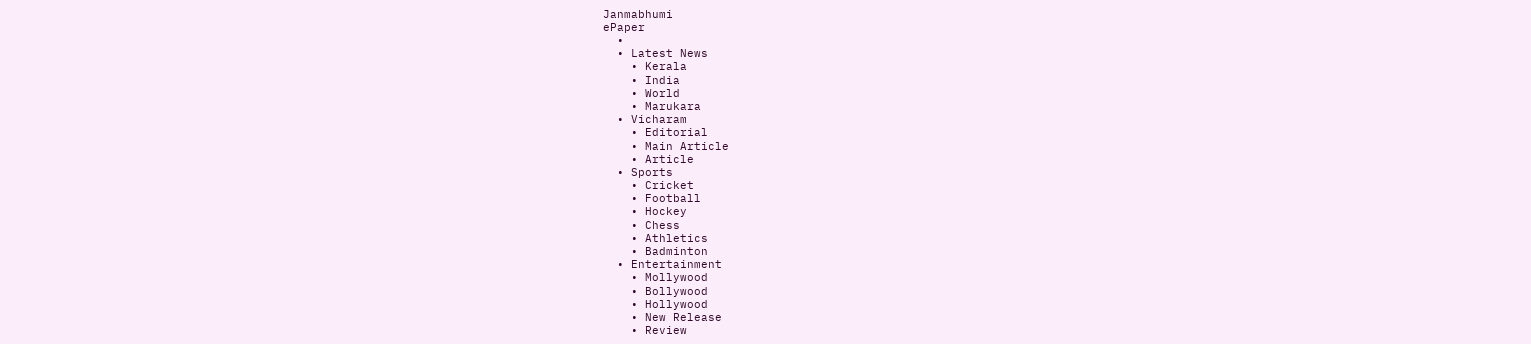Janmabhumi
ePaper
  •
  • Latest News
    • Kerala
    • India
    • World
    • Marukara
  • Vicharam
    • Editorial
    • Main Article
    • Article
  • Sports
    • Cricket
    • Football
    • Hockey
    • Chess
    • Athletics
    • Badminton
  • Entertainment
    • Mollywood
    • Bollywood
    • Hollywood
    • New Release
    • Review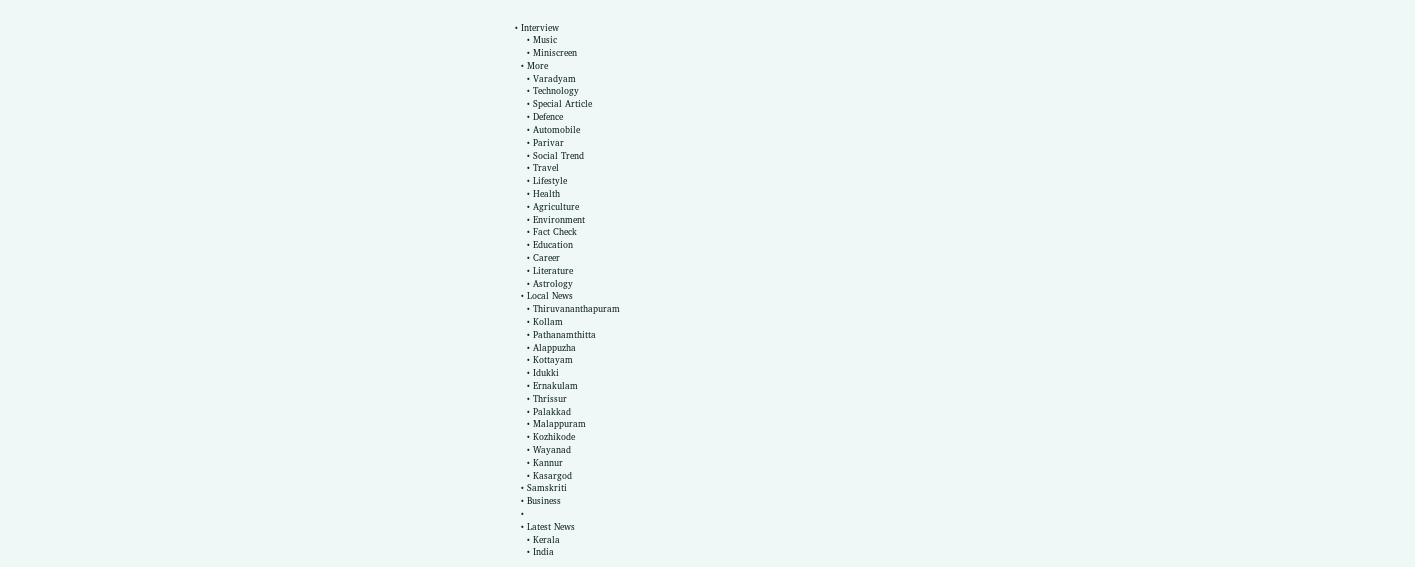• Interview
    • Music
    • Miniscreen
  • More
    • Varadyam
    • Technology
    • Special Article
    • Defence
    • Automobile
    • Parivar
    • Social Trend
    • Travel
    • Lifestyle
    • Health
    • Agriculture
    • Environment
    • Fact Check
    • Education
    • Career
    • Literature
    • Astrology
  • Local News
    • Thiruvananthapuram
    • Kollam
    • Pathanamthitta
    • Alappuzha
    • Kottayam
    • Idukki
    • Ernakulam
    • Thrissur
    • Palakkad
    • Malappuram
    • Kozhikode
    • Wayanad
    • Kannur
    • Kasargod
  • Samskriti
  • Business
  •
  • Latest News
    • Kerala
    • India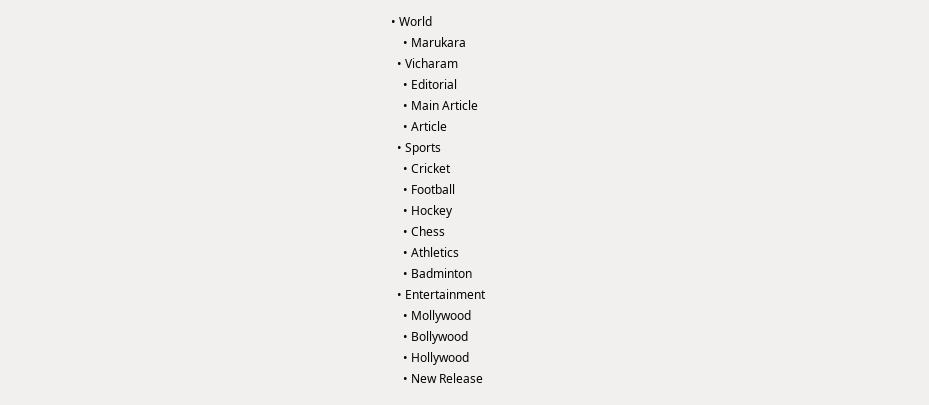• World
    • Marukara
  • Vicharam
    • Editorial
    • Main Article
    • Article
  • Sports
    • Cricket
    • Football
    • Hockey
    • Chess
    • Athletics
    • Badminton
  • Entertainment
    • Mollywood
    • Bollywood
    • Hollywood
    • New Release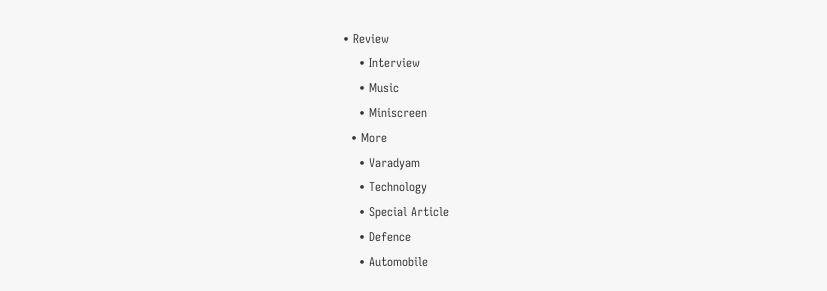• Review
    • Interview
    • Music
    • Miniscreen
  • More
    • Varadyam
    • Technology
    • Special Article
    • Defence
    • Automobile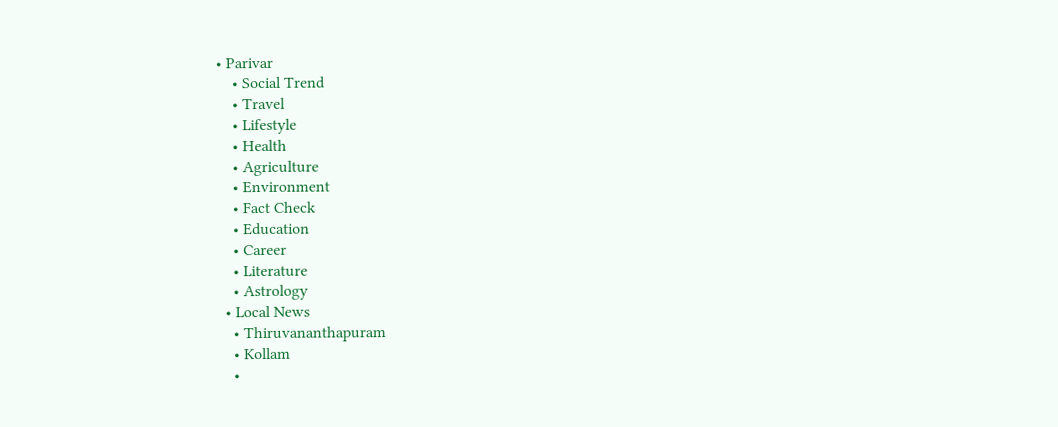• Parivar
    • Social Trend
    • Travel
    • Lifestyle
    • Health
    • Agriculture
    • Environment
    • Fact Check
    • Education
    • Career
    • Literature
    • Astrology
  • Local News
    • Thiruvananthapuram
    • Kollam
    •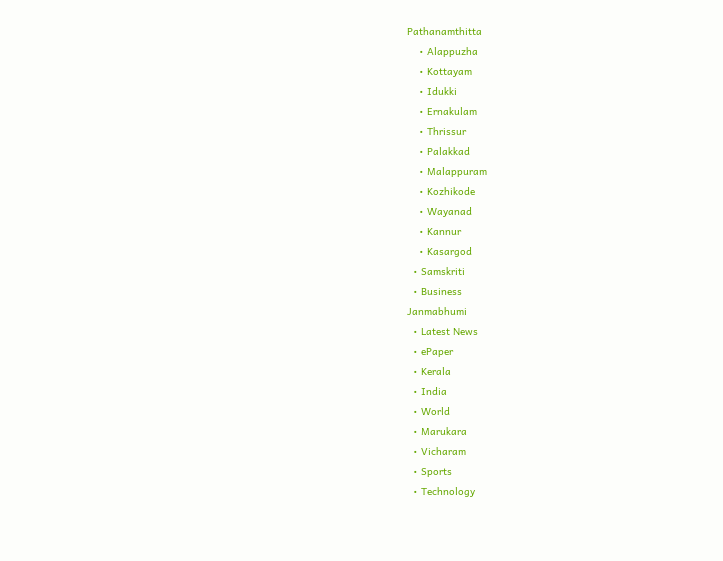Pathanamthitta
    • Alappuzha
    • Kottayam
    • Idukki
    • Ernakulam
    • Thrissur
    • Palakkad
    • Malappuram
    • Kozhikode
    • Wayanad
    • Kannur
    • Kasargod
  • Samskriti
  • Business
Janmabhumi
  • Latest News
  • ePaper
  • Kerala
  • India
  • World
  • Marukara
  • Vicharam
  • Sports
  • Technology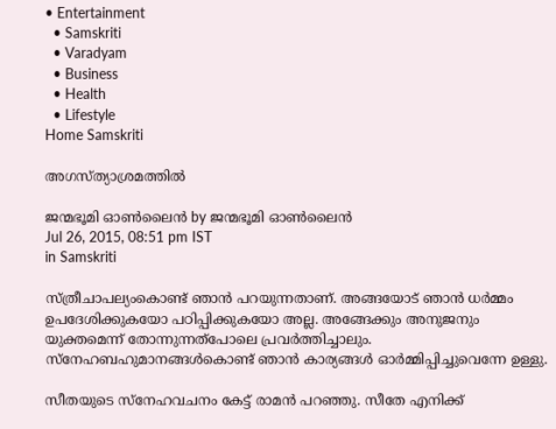• Entertainment
  • Samskriti
  • Varadyam
  • Business
  • Health
  • Lifestyle
Home Samskriti

അഗസ്ത്യാശ്രമത്തില്‍

ജന്മഭൂമി ഓണ്‍ലൈന്‍ by ജന്മഭൂമി ഓണ്‍ലൈന്‍
Jul 26, 2015, 08:51 pm IST
in Samskriti

സ്ത്രീചാപല്യംകൊണ്ട് ഞാന്‍ പറയുന്നതാണ്. അങ്ങയോട് ഞാന്‍ ധര്‍മ്മം ഉപദേശിക്കുകയോ പഠിപ്പിക്കുകയോ അല്ല. അങ്ങേക്കും അനുജനും യുക്തമെന്ന് തോന്നുന്നത്‌പോലെ പ്രവര്‍ത്തിച്ചാലും. സ്‌നേഹബഹുമാനങ്ങള്‍കൊണ്ട് ഞാന്‍ കാര്യങ്ങള്‍ ഓര്‍മ്മിപ്പിച്ചുവെന്നേ ഉള്ളു.

സീതയുടെ സ്‌നേഹവചനം കേട്ട് രാമന്‍ പറഞ്ഞു. സീതേ എനിക്ക്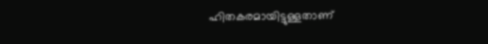ഹിതകരമായിട്ടുള്ളതാണ്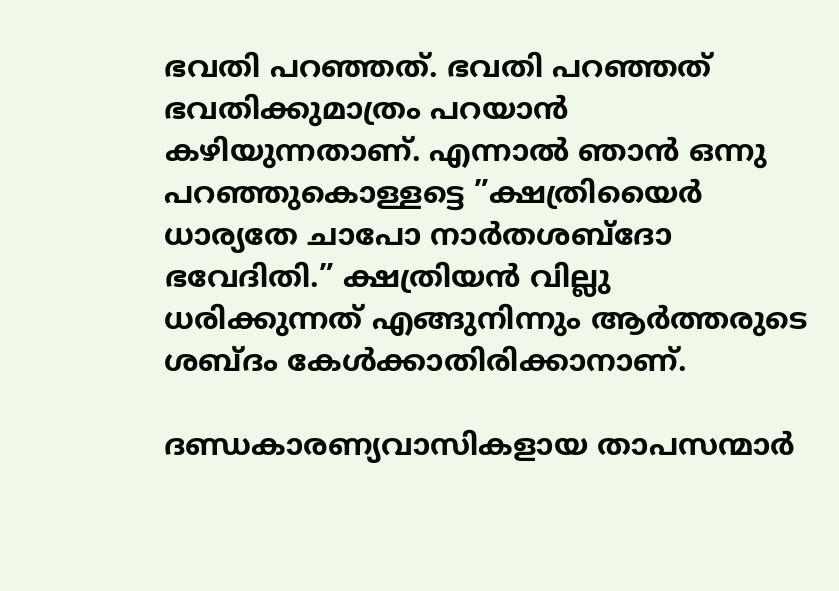ഭവതി പറഞ്ഞത്. ഭവതി പറഞ്ഞത് ഭവതിക്കുമാത്രം പറയാന്‍ കഴിയുന്നതാണ്. എന്നാല്‍ ഞാന്‍ ഒന്നു പറഞ്ഞുകൊള്ളട്ടെ ”ക്ഷത്രിയൈര്‍ ധാര്യതേ ചാപോ നാര്‍തശബ്‌ദോ ഭവേദിതി.” ക്ഷത്രിയന്‍ വില്ലു ധരിക്കുന്നത് എങ്ങുനിന്നും ആര്‍ത്തരുടെ ശബ്ദം കേള്‍ക്കാതിരിക്കാനാണ്.

ദണ്ഡകാരണ്യവാസികളായ താപസന്മാര്‍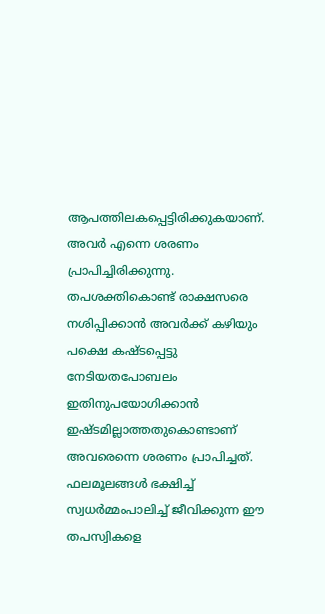ആപത്തിലകപ്പെട്ടിരിക്കുകയാണ്. അവര്‍ എന്നെ ശരണം പ്രാപിച്ചിരിക്കുന്നു. തപശക്തികൊണ്ട് രാക്ഷസരെ നശിപ്പിക്കാന്‍ അവര്‍ക്ക് കഴിയും പക്ഷെ കഷ്ടപ്പെട്ടു നേടിയതപോബലം ഇതിനുപയോഗിക്കാന്‍ ഇഷ്ടമില്ലാത്തതുകൊണ്ടാണ് അവരെന്നെ ശരണം പ്രാപിച്ചത്. ഫലമൂലങ്ങള്‍ ഭക്ഷിച്ച് സ്വധര്‍മ്മംപാലിച്ച് ജീവിക്കുന്ന ഈ തപസ്വികളെ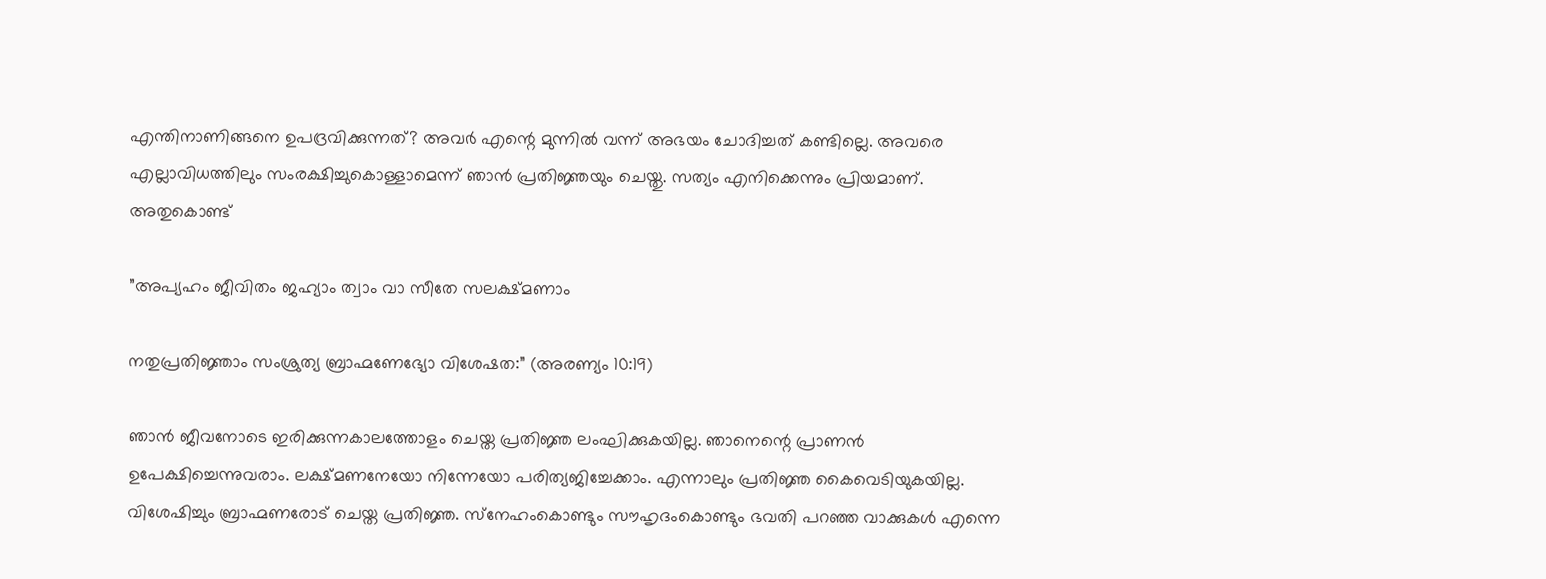എന്തിനാണിങ്ങനെ ഉപദ്രവിക്കുന്നത്? അവര്‍ എന്റെ മുന്നില്‍ വന്ന് അഭയം ചോദിച്ചത് കണ്ടില്ലെ. അവരെ എല്ലാവിധത്തിലും സംരക്ഷിച്ചുകൊള്ളാമെന്ന് ഞാന്‍ പ്രതിജ്ഞയും ചെയ്തു. സത്യം എനിക്കെന്നും പ്രിയമാണ്. അതുകൊണ്ട്

”അപ്യഹം ജീവിതം ജഹ്യാം ത്വാം വാ സീതേ സലക്ഷ്മണാം

നതുപ്രതിജ്ഞാം സംശ്രുത്യ ബ്രാഹ്മണേഭ്യോ വിശേഷത:” (അരണ്യം 10:19)

ഞാന്‍ ജീവനോടെ ഇരിക്കുന്നകാലത്തോളം ചെയ്ത പ്രതിജ്ഞ ലംഘിക്കുകയില്ല. ഞാനെന്റെ പ്രാണന്‍ ഉപേക്ഷിച്ചെന്നുവരാം. ലക്ഷ്മണനേയോ നിന്നേയോ പരിത്യജിച്ചേക്കാം. എന്നാലും പ്രതിജ്ഞ കൈവെടിയുകയില്ല. വിശേഷിച്ചും ബ്രാഹ്മണരോട് ചെയ്ത പ്രതിജ്ഞ. സ്‌നേഹംകൊണ്ടും സൗഹൃദംകൊണ്ടും ഭവതി പറഞ്ഞ വാക്കുകള്‍ എന്നെ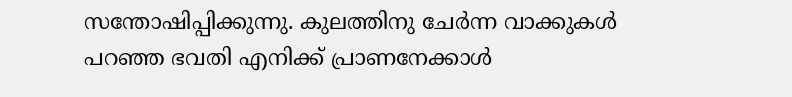സന്തോഷിപ്പിക്കുന്നു. കുലത്തിനു ചേര്‍ന്ന വാക്കുകള്‍ പറഞ്ഞ ഭവതി എനിക്ക് പ്രാണനേക്കാള്‍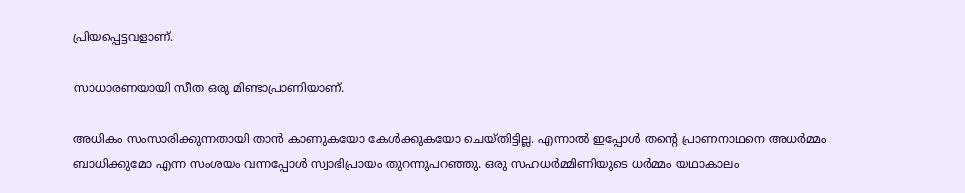പ്രിയപ്പെട്ടവളാണ്.

സാധാരണയായി സീത ഒരു മിണ്ടാപ്രാണിയാണ്.

അധികം സംസാരിക്കുന്നതായി താന്‍ കാണുകയോ കേള്‍ക്കുകയോ ചെയ്തിട്ടില്ല. എന്നാല്‍ ഇപ്പോള്‍ തന്റെ പ്രാണനാഥനെ അധര്‍മ്മം ബാധിക്കുമോ എന്ന സംശയം വന്നപ്പോള്‍ സ്വാഭിപ്രായം തുറന്നുപറഞ്ഞു. ഒരു സഹധര്‍മ്മിണിയുടെ ധര്‍മ്മം യഥാകാലം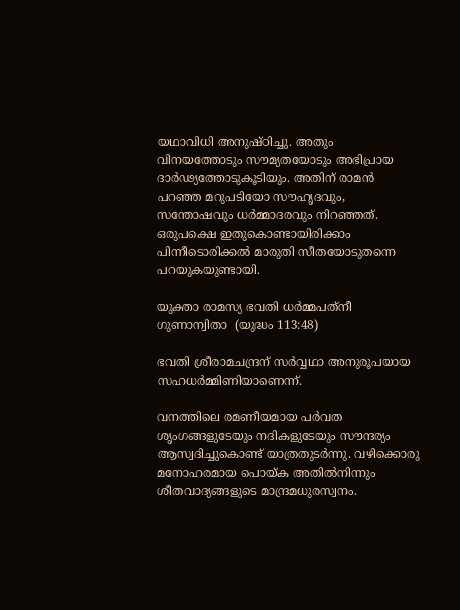യഥാവിധി അനുഷ്ഠിച്ചു. അതും വിനയത്തോടും സൗമ്യതയോടും അഭിപ്രായ ദാര്‍ഢ്യത്തോടുകൂടിയും. അതിന് രാമന്‍ പറഞ്ഞ മറുപടിയോ സൗഹൃദവും, സന്തോഷവും ധര്‍മ്മാദരവും നിറഞ്ഞത്. ഒരുപക്ഷെ ഇതുകൊണ്ടായിരിക്കാം പിന്നീടൊരിക്കല്‍ മാരുതി സീതയോടുതന്നെ പറയുകയുണ്ടായി.

യുക്താ രാമസ്യ ഭവതി ധര്‍മ്മപത്‌നീ ഗുണാന്വിതാ  (യുദ്ധം 113:48)

ഭവതി ശ്രീരാമചന്ദ്രന് സര്‍വ്വഥാ അനുരൂപയായ സഹധര്‍മ്മിണിയാണെന്ന്.

വനത്തിലെ രമണീയമായ പര്‍വത ശൃംഗങ്ങളുടേയും നദികളുടേയും സൗന്ദര്യം ആസ്വദിച്ചുകൊണ്ട് യാത്രതുടര്‍ന്നു. വഴിക്കൊരു മനോഹരമായ പൊയ്‌ക അതില്‍നിന്നും ശീതവാദ്യങ്ങളുടെ മാന്ദ്രമധുരസ്വനം.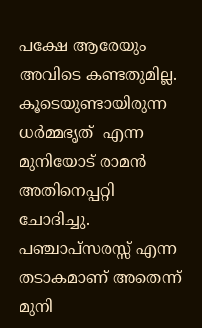പക്ഷേ ആരേയും അവിടെ കണ്ടതുമില്ല. കൂടെയുണ്ടായിരുന്ന ധര്‍മ്മഭൃത്  എന്ന മുനിയോട് രാമന്‍ അതിനെപ്പറ്റി ചോദിച്ചു. പഞ്ചാപ്‌സരസ്സ് എന്ന തടാകമാണ് അതെന്ന് മുനി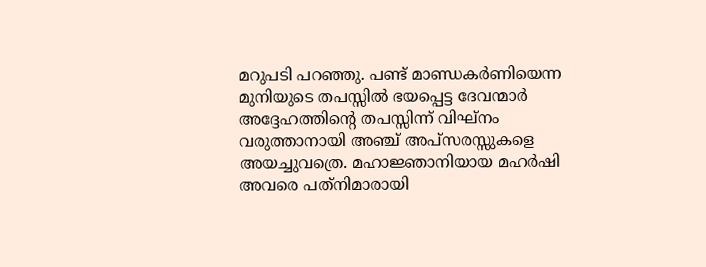മറുപടി പറഞ്ഞു. പണ്ട് മാണ്ഡകര്‍ണിയെന്ന മുനിയുടെ തപസ്സില്‍ ഭയപ്പെട്ട ദേവന്മാര്‍ അദ്ദേഹത്തിന്റെ തപസ്സിന്ന് വിഘ്‌നം വരുത്താനായി അഞ്ച് അപ്‌സരസ്സുകളെ അയച്ചുവത്രെ. മഹാജ്ഞാനിയായ മഹര്‍ഷി അവരെ പത്‌നിമാരായി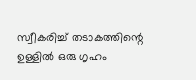സ്വീകരിച്ച് തടാകത്തിന്റെ ഉള്ളില്‍ ഒരു ഗൃഹം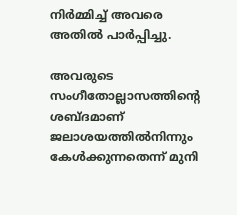നിര്‍മ്മിച്ച് അവരെ അതില്‍ പാര്‍പ്പിച്ചു.

അവരുടെ സംഗീതോല്ലാസത്തിന്റെ ശബ്ദമാണ് ജലാശയത്തില്‍നിന്നും കേള്‍ക്കുന്നതെന്ന് മുനി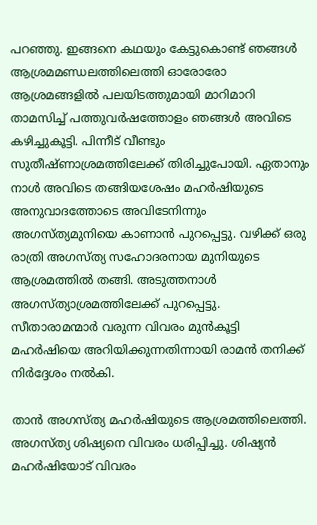പറഞ്ഞു. ഇങ്ങനെ കഥയും കേട്ടുകൊണ്ട് ഞങ്ങള്‍ ആശ്രമമണ്ഡലത്തിലെത്തി ഓരോരോ ആശ്രമങ്ങളില്‍ പലയിടത്തുമായി മാറിമാറി താമസിച്ച് പത്തുവര്‍ഷത്തോളം ഞങ്ങള്‍ അവിടെ കഴിച്ചുകൂട്ടി. പിന്നീട് വീണ്ടും സുതീഷ്ണാശ്രമത്തിലേക്ക് തിരിച്ചുപോയി. ഏതാനും നാള്‍ അവിടെ തങ്ങിയശേഷം മഹര്‍ഷിയുടെ അനുവാദത്തോടെ അവിടേനിന്നും അഗസ്ത്യമുനിയെ കാണാന്‍ പുറപ്പെട്ടു. വഴിക്ക് ഒരു രാത്രി അഗസ്ത്യ സഹോദരനായ മുനിയുടെ ആശ്രമത്തില്‍ തങ്ങി. അടുത്തനാള്‍ അഗസ്ത്യാശ്രമത്തിലേക്ക് പുറപ്പെട്ടു. സീതാരാമന്മാര്‍ വരുന്ന വിവരം മുന്‍കൂട്ടി മഹര്‍ഷിയെ അറിയിക്കുന്നതിന്നായി രാമന്‍ തനിക്ക് നിര്‍ദ്ദേശം നല്‍കി.

താന്‍ അഗസ്ത്യ മഹര്‍ഷിയുടെ ആശ്രമത്തിലെത്തി. അഗസ്ത്യ ശിഷ്യനെ വിവരം ധരിപ്പിച്ചു. ശിഷ്യന്‍ മഹര്‍ഷിയോട് വിവരം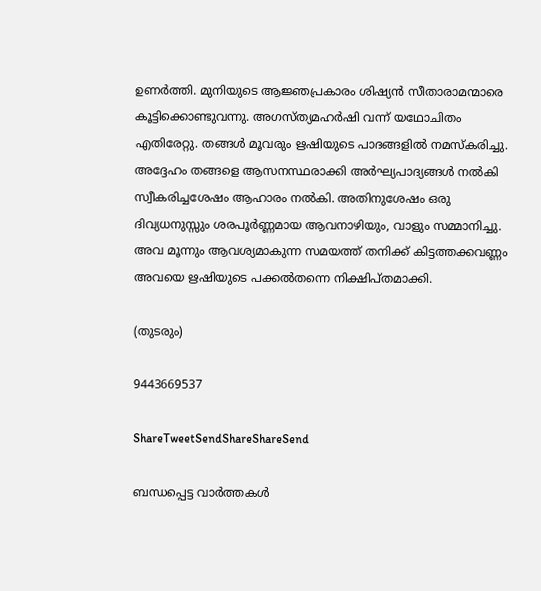ഉണര്‍ത്തി. മുനിയുടെ ആജ്ഞപ്രകാരം ശിഷ്യന്‍ സീതാരാമന്മാരെ കൂട്ടിക്കൊണ്ടുവന്നു. അഗസ്ത്യമഹര്‍ഷി വന്ന് യഥോചിതം എതിരേറ്റു. തങ്ങള്‍ മൂവരും ഋഷിയുടെ പാദങ്ങളില്‍ നമസ്‌കരിച്ചു. അദ്ദേഹം തങ്ങളെ ആസനസ്ഥരാക്കി അര്‍ഘ്യപാദ്യങ്ങള്‍ നല്‍കി സ്വീകരിച്ചശേഷം ആഹാരം നല്‍കി. അതിനുശേഷം ഒരു ദിവ്യധനുസ്സും ശരപൂര്‍ണ്ണമായ ആവനാഴിയും, വാളും സമ്മാനിച്ചു. അവ മൂന്നും ആവശ്യമാകുന്ന സമയത്ത് തനിക്ക് കിട്ടത്തക്കവണ്ണം അവയെ ഋഷിയുടെ പക്കല്‍തന്നെ നിക്ഷിപ്തമാക്കി.

(തുടരും)

9443669537

ShareTweetSendShareShareSend

ബന്ധപ്പെട്ട വാര്‍ത്തകള്‍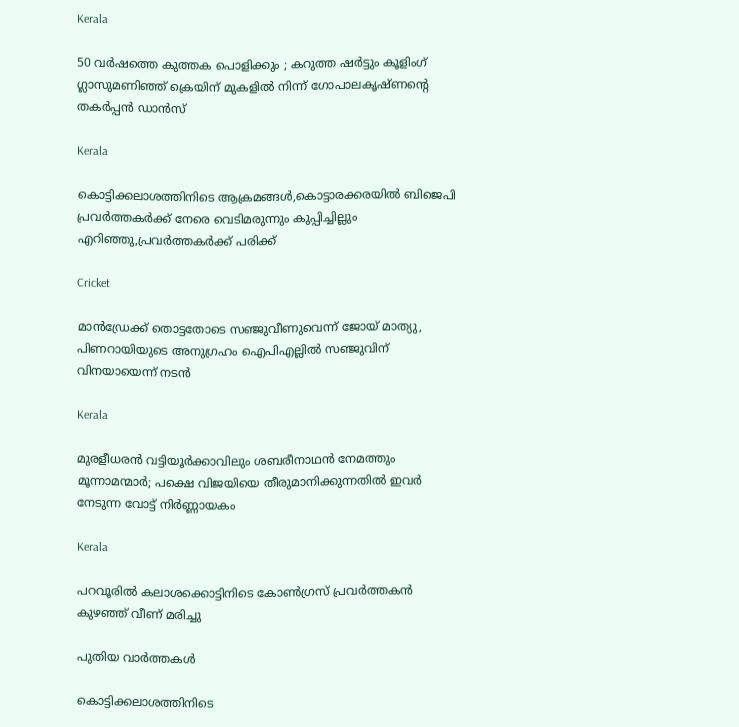Kerala

50 വർഷത്തെ കുത്തക പൊളിക്കും ; കറുത്ത ഷർട്ടും കൂളിംഗ് ഗ്ലാസുമണിഞ്ഞ് ക്രെയിന് മുകളിൽ നിന്ന് ഗോപാലകൃഷ്ണന്റെ തകർപ്പൻ ഡാൻസ്

Kerala

കൊട്ടിക്കലാശത്തിനിടെ ആക്രമങ്ങള്‍,കൊട്ടാരക്കരയില്‍ ബിജെപി പ്രവര്‍ത്തകര്‍ക്ക് നേരെ വെടിമരുന്നും കുപ്പിച്ചില്ലും എറിഞ്ഞു,പ്രവര്‍ത്തകര്‍ക്ക് പരിക്ക്

Cricket

മാന്‍ഡ്രേക്ക് തൊട്ടതോടെ സഞ്ജുവീണുവെന്ന് ജോയ് മാത്യു, പിണറായിയുടെ അനുഗ്രഹം ഐപിഎല്ലില്‍ സഞ്ജുവിന് വിനയായെന്ന് നടന്‍

Kerala

മുരളീധരന്‍ വട്ടിയൂര്‍ക്കാവിലും ശബരീനാഥന്‍ നേമത്തും മൂന്നാമന്മാര്‍; പക്ഷെ വിജയിയെ തീരുമാനിക്കുന്നതില്‍ ഇവര്‍ നേടുന്ന വോട്ട് നിര്‍ണ്ണായകം

Kerala

പറവൂരില്‍ കലാശക്കൊട്ടിനിടെ കോണ്‍ഗ്രസ് പ്രവര്‍ത്തകന്‍ കുഴഞ്ഞ് വീണ് മരിച്ചു

പുതിയ വാര്‍ത്തകള്‍

കൊട്ടിക്കലാശത്തിനിടെ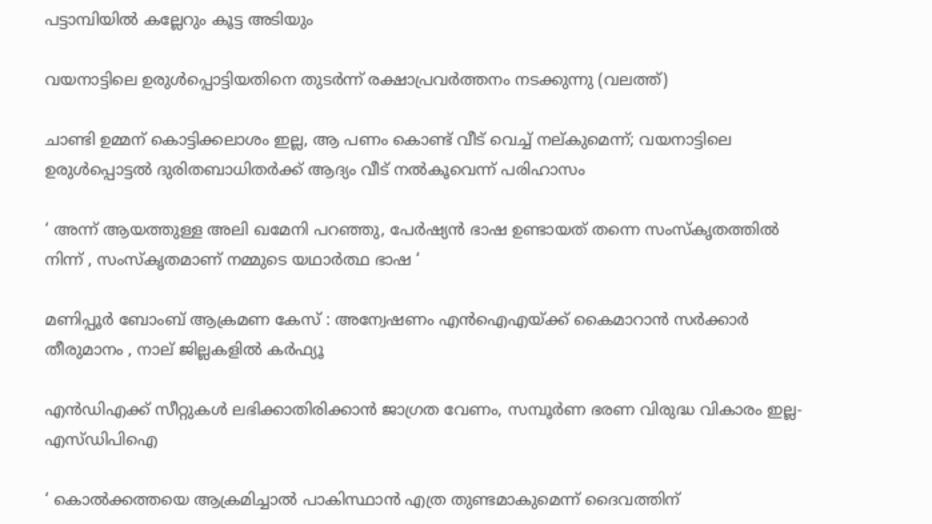പട്ടാമ്പിയില്‍ കല്ലേറും കൂട്ട അടിയും

വയനാട്ടിലെ ഉരുള്‍പ്പൊട്ടിയതിനെ തുടര്‍ന്ന് രക്ഷാപ്രവര്‍ത്തനം നടക്കുന്നു (വലത്ത്)

ചാണ്ടി ഉമ്മന് കൊട്ടിക്കലാശം ഇല്ല, ആ പണം കൊണ്ട് വീട് വെച്ച് നല്കുമെന്ന്; വയനാട്ടിലെ ഉരുള്‍പ്പൊട്ടല്‍ ദുരിതബാധിതര്‍ക്ക് ആദ്യം വീട് നല്‍കൂവെന്ന് പരിഹാസം

‘ അന്ന് ആയത്തുള്ള അലി ഖമേനി പറഞ്ഞു, പേർഷ്യൻ ഭാഷ ഉണ്ടായത് തന്നെ സംസ്കൃതത്തിൽ നിന്ന് , സംസ്കൃതമാണ് നമ്മുടെ യഥാർത്ഥ ഭാഷ ‘

മണിപ്പൂർ ബോംബ് ആക്രമണ കേസ് : അന്വേഷണം എൻ‌ഐ‌എയ്‌ക്ക് കൈമാറാൻ സർക്കാർ തീരുമാനം , നാല് ജില്ലകളിൽ കർഫ്യൂ

എന്‍ഡിഎക്ക് സീറ്റുകള്‍ ലഭിക്കാതിരിക്കാന്‍ ജാഗ്രത വേണം, സമ്പൂര്‍ണ ഭരണ വിരുദ്ധ വികാരം ഇല്ല- എസ്ഡിപിഐ

‘ കൊൽക്കത്തയെ ആക്രമിച്ചാൽ പാകിസ്ഥാൻ എത്ര തുണ്ടമാകുമെന്ന് ദൈവത്തിന്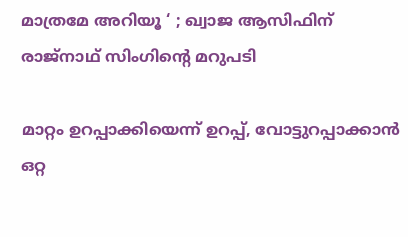മാത്രമേ അറിയൂ ‘ ; ഖ്വാജ ആസിഫിന് രാജ്നാഥ് സിംഗിന്റെ മറുപടി

മാറ്റം ഉറപ്പാക്കിയെന്ന് ഉറപ്പ്, വോട്ടുറപ്പാക്കാൻ ഒറ്റ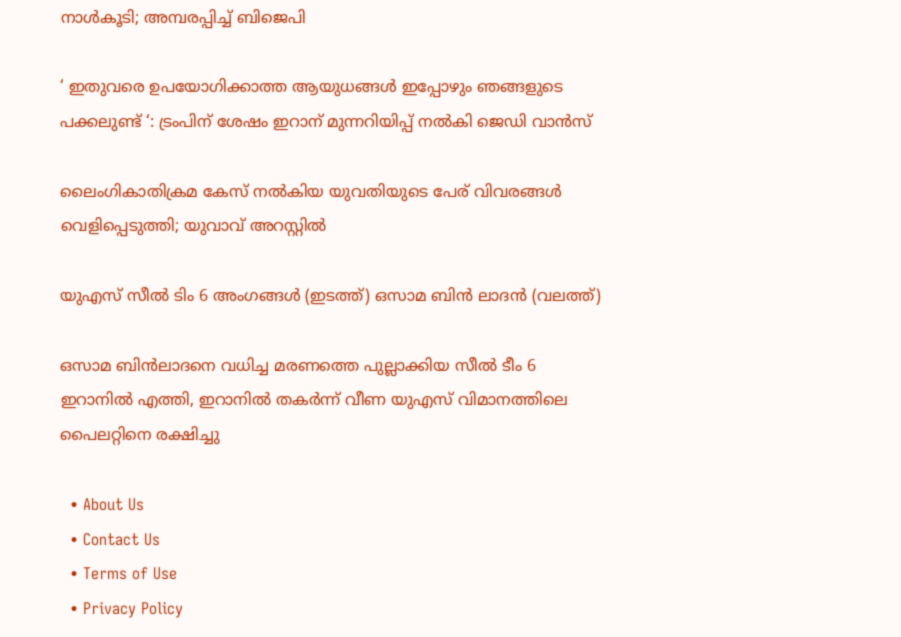നാൾകൂടി; അമ്പരപ്പിച്ച് ബിജെപി

‘ ഇതുവരെ ഉപയോഗിക്കാത്ത ആയുധങ്ങൾ ഇപ്പോഴും ഞങ്ങളുടെ പക്കലുണ്ട് ‘: ട്രംപിന് ശേഷം ഇറാന് മുന്നറിയിപ്പ് നൽകി ജെഡി വാൻസ്

ലൈംഗികാതിക്രമ കേസ് നല്‍കിയ യുവതിയുടെ പേര് വിവരങ്ങള്‍ വെളിപ്പെടുത്തി; യുവാവ് അറസ്റ്റില്‍

യുഎസ് സീല്‍ ടിം 6 അംഗങ്ങള്‍ (ഇടത്ത്) ഒസാമ ബിന്‍ ലാദന്‍ (വലത്ത്)

ഒസാമ ബിന്‍ലാദനെ വധിച്ച മരണത്തെ പുല്ലാക്കിയ സീല്‍ ടീം 6 ഇറാനില്‍ എത്തി, ഇറാനില്‍ തകര്‍ന്ന് വീണ യുഎസ് വിമാനത്തിലെ പൈലറ്റിനെ രക്ഷിച്ചു

  • About Us
  • Contact Us
  • Terms of Use
  • Privacy Policy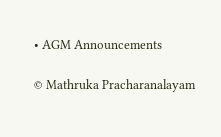• AGM Announcements

© Mathruka Pracharanalayam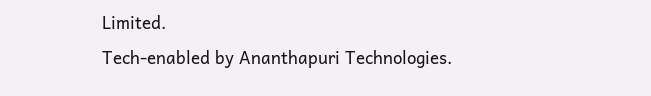Limited.
Tech-enabled by Ananthapuri Technologies.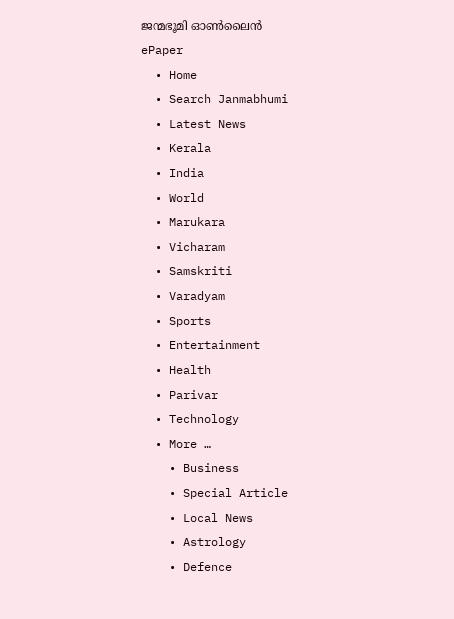ജന്മഭൂമി ഓണ്‍ലൈന്‍
ePaper
  • Home
  • Search Janmabhumi
  • Latest News
  • Kerala
  • India
  • World
  • Marukara
  • Vicharam
  • Samskriti
  • Varadyam
  • Sports
  • Entertainment
  • Health
  • Parivar
  • Technology
  • More …
    • Business
    • Special Article
    • Local News
    • Astrology
    • Defence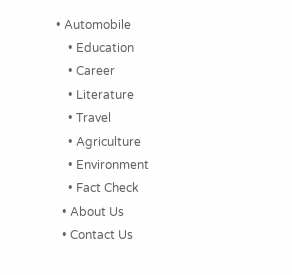• Automobile
    • Education
    • Career
    • Literature
    • Travel
    • Agriculture
    • Environment
    • Fact Check
  • About Us
  • Contact Us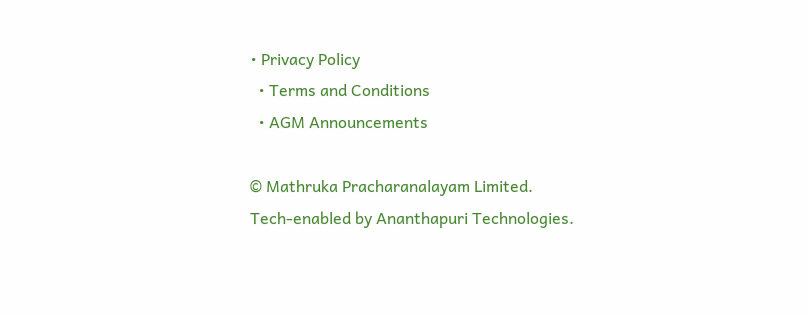• Privacy Policy
  • Terms and Conditions
  • AGM Announcements

© Mathruka Pracharanalayam Limited.
Tech-enabled by Ananthapuri Technologies.